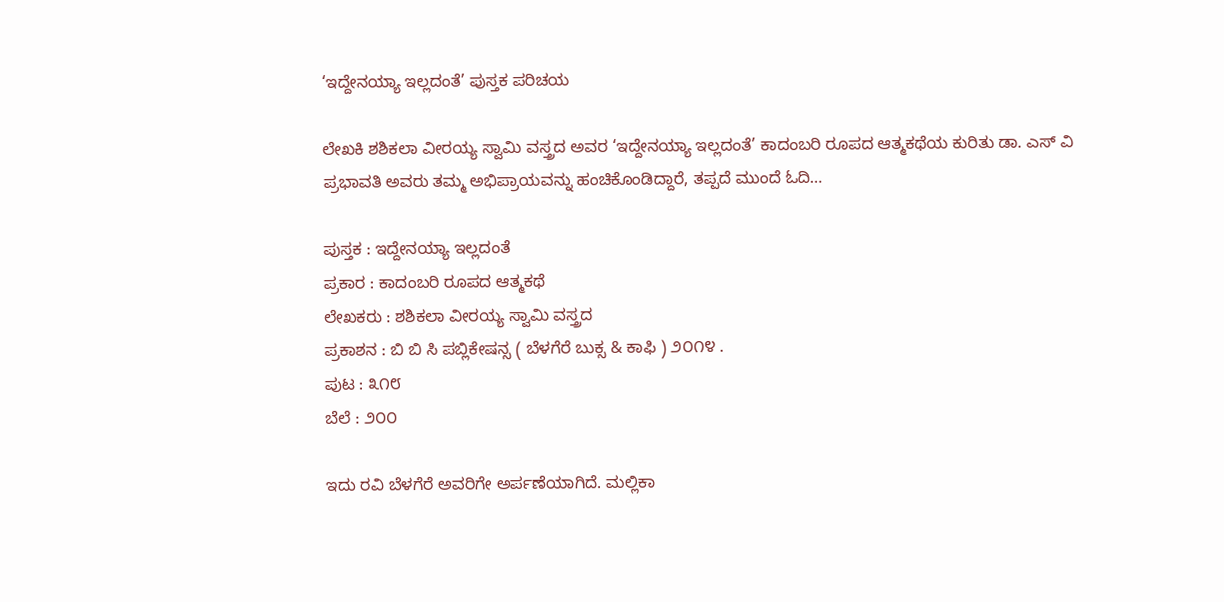‘ಇದ್ದೇನಯ್ಯಾ ಇಲ್ಲದಂತೆ’ ಪುಸ್ತಕ ಪರಿಚಯ

ಲೇಖಕಿ ಶಶಿಕಲಾ ವೀರಯ್ಯ ಸ್ವಾಮಿ ವಸ್ತ್ರದ ಅವರ ‘ಇದ್ದೇನಯ್ಯಾ ಇಲ್ಲದಂತೆ’ ಕಾದಂಬರಿ ರೂಪದ ಆತ್ಮಕಥೆಯ ಕುರಿತು ಡಾ. ಎಸ್ ವಿ ಪ್ರಭಾವತಿ ಅವರು ತಮ್ಮ ಅಭಿಪ್ರಾಯವನ್ನು ಹಂಚಿಕೊಂಡಿದ್ದಾರೆ, ತಪ್ಪದೆ ಮುಂದೆ ಓದಿ…

ಪುಸ್ತಕ : ಇದ್ದೇನಯ್ಯಾ ಇಲ್ಲದಂತೆ
ಪ್ರಕಾರ : ಕಾದಂಬರಿ ರೂಪದ ಆತ್ಮಕಥೆ
ಲೇಖಕರು : ಶಶಿಕಲಾ ವೀರಯ್ಯ ಸ್ವಾಮಿ ವಸ್ತ್ರದ
ಪ್ರಕಾಶನ : ಬಿ ಬಿ ಸಿ ಪಬ್ಲಿಕೇಷನ್ಸ ( ಬೆಳಗೆರೆ ಬುಕ್ಸ & ಕಾಫಿ ) ೨೦೧೪ .
ಪುಟ : ೩೧೮
ಬೆಲೆ : ೨೦೦

ಇದು ರವಿ ಬೆಳಗೆರೆ ಅವರಿಗೇ ಅರ್ಪಣೆಯಾಗಿದೆ. ಮಲ್ಲಿಕಾ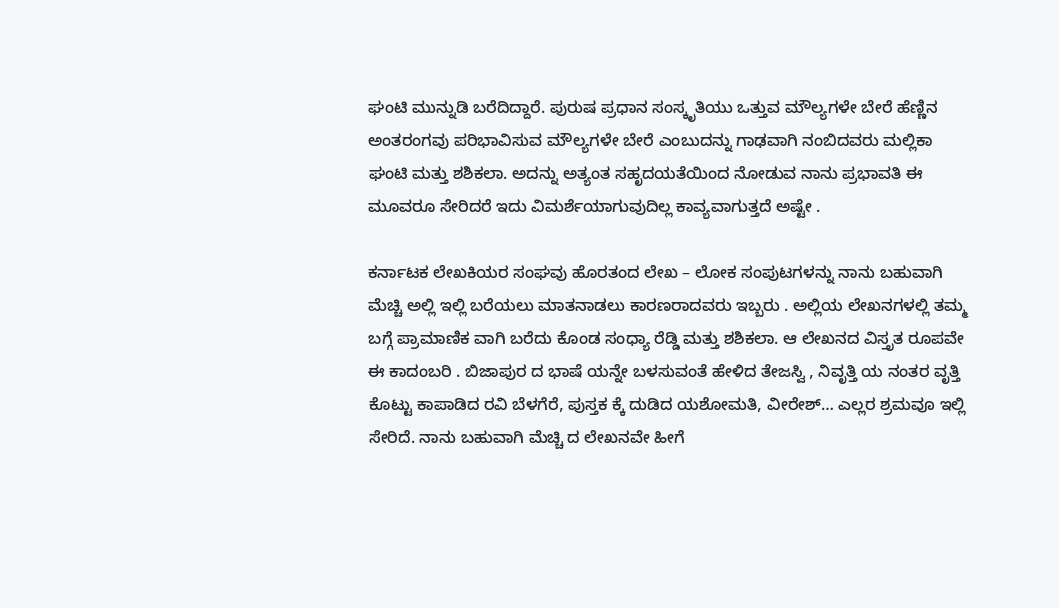ಘಂಟಿ ಮುನ್ನುಡಿ ಬರೆದಿದ್ದಾರೆ. ಪುರುಷ ಪ್ರಧಾನ ಸಂಸ್ಕೃತಿಯು ಒತ್ತುವ ಮೌಲ್ಯಗಳೇ ಬೇರೆ ಹೆಣ್ಣಿನ ಅಂತರಂಗವು ಪರಿಭಾವಿಸುವ ಮೌಲ್ಯಗಳೇ ಬೇರೆ ಎಂಬುದನ್ನು ಗಾಢವಾಗಿ ನಂಬಿದವರು ಮಲ್ಲಿಕಾ ಘಂಟಿ ಮತ್ತು ಶಶಿಕಲಾ. ಅದನ್ನು ಅತ್ಯಂತ ಸಹೃದಯತೆಯಿಂದ ನೋಡುವ ನಾನು ಪ್ರಭಾವತಿ ಈ ಮೂವರೂ ಸೇರಿದರೆ ಇದು ವಿಮರ್ಶೆಯಾಗುವುದಿಲ್ಲ ಕಾವ್ಯವಾಗುತ್ತದೆ ಅಷ್ಟೇ .

ಕರ್ನಾಟಕ ಲೇಖಕಿಯರ ಸಂಘವು ಹೊರತಂದ ಲೇಖ – ಲೋಕ ಸಂಪುಟಗಳನ್ನು ನಾನು ಬಹುವಾಗಿ ಮೆಚ್ಚಿ ಅಲ್ಲಿ ಇಲ್ಲಿ ಬರೆಯಲು ಮಾತನಾಡಲು ಕಾರಣರಾದವರು ಇಬ್ಬರು . ಅಲ್ಲಿಯ ಲೇಖನಗಳಲ್ಲಿ ತಮ್ಮ ಬಗ್ಗೆ ಪ್ರಾಮಾಣಿಕ ವಾಗಿ ಬರೆದು ಕೊಂಡ ಸಂಧ್ಯಾ ರೆಡ್ಡಿ ಮತ್ತು ಶಶಿಕಲಾ. ಆ ಲೇಖನದ ವಿಸ್ತೃತ ರೂಪವೇ ಈ ಕಾದಂಬರಿ . ಬಿಜಾಪುರ ದ ಭಾಷೆ ಯನ್ನೇ ಬಳಸುವಂತೆ ಹೇಳಿದ ತೇಜಸ್ವಿ , ನಿವೃತ್ತಿ ಯ ನಂತರ ವೃತ್ತಿ ಕೊಟ್ಟು ಕಾಪಾಡಿದ ರವಿ ಬೆಳಗೆರೆ, ಪುಸ್ತಕ ಕ್ಕೆ ದುಡಿದ ಯಶೋಮತಿ, ವೀರೇಶ್… ಎಲ್ಲರ ಶ್ರಮವೂ ಇಲ್ಲಿ ಸೇರಿದೆ. ನಾನು ಬಹುವಾಗಿ ಮೆಚ್ಚಿ ದ ಲೇಖನವೇ ಹೀಗೆ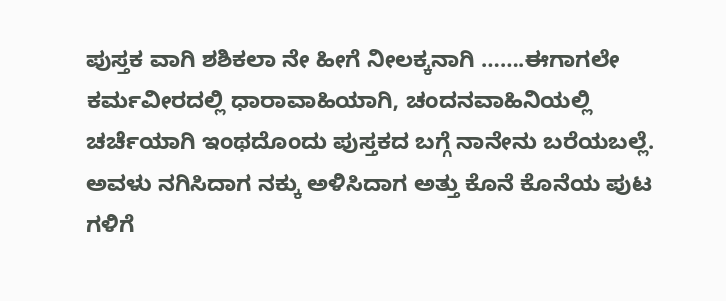ಪುಸ್ತಕ ವಾಗಿ ಶಶಿಕಲಾ ನೇ ಹೀಗೆ ನೀಲಕ್ಕನಾಗಿ …….ಈಗಾಗಲೇ ಕರ್ಮವೀರದಲ್ಲಿ ಧಾರಾವಾಹಿಯಾಗಿ, ಚಂದನವಾಹಿನಿಯಲ್ಲಿ ಚರ್ಚೆಯಾಗಿ ಇಂಥದೊಂದು ಪುಸ್ತಕದ ಬಗ್ಗೆ ನಾನೇನು ಬರೆಯಬಲ್ಲೆ. ಅವಳು ನಗಿಸಿದಾಗ ನಕ್ಕು ಅಳಿಸಿದಾಗ ಅತ್ತು ಕೊನೆ ಕೊನೆಯ ಪುಟ ಗಳಿಗೆ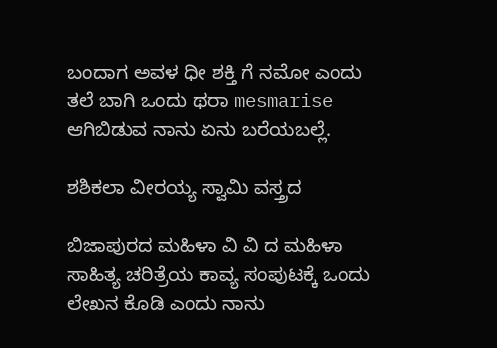ಬಂದಾಗ ಅವಳ ಧೀ ಶಕ್ತಿ ಗೆ ನಮೋ ಎಂದು ತಲೆ ಬಾಗಿ ಒಂದು ಥರಾ mesmarise ಆಗಿಬಿಡುವ ನಾನು ಏನು ಬರೆಯಬಲ್ಲೆ.

ಶಶಿಕಲಾ ವೀರಯ್ಯ ಸ್ವಾಮಿ ವಸ್ತ್ರದ

ಬಿಜಾಪುರದ ಮಹಿಳಾ ವಿ ವಿ ದ ಮಹಿಳಾ ಸಾಹಿತ್ಯ ಚರಿತ್ರೆಯ ಕಾವ್ಯ ಸಂಪುಟಕ್ಕೆ ಒಂದು ಲೇಖನ ಕೊಡಿ ಎಂದು ನಾನು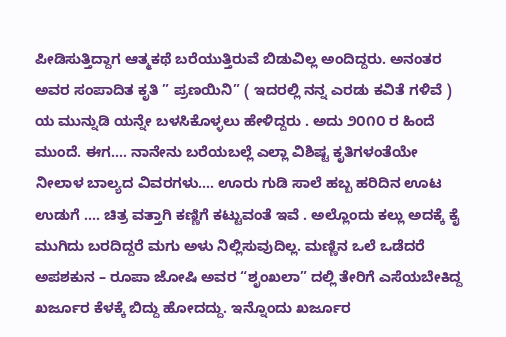ಪೀಡಿಸುತ್ತಿದ್ದಾಗ ಆತ್ಮಕಥೆ ಬರೆಯುತ್ತಿರುವೆ ಬಿಡುವಿಲ್ಲ ಅಂದಿದ್ದರು. ಅನಂತರ ಅವರ ಸಂಪಾದಿತ ಕೃತಿ ” ಪ್ರಣಯಿನಿ” ( ಇದರಲ್ಲಿ ನನ್ನ ಎರಡು ಕವಿತೆ ಗಳಿವೆ ) ಯ ಮುನ್ನುಡಿ ಯನ್ನೇ ಬಳಸಿಕೊಳ್ಳಲು ಹೇಳಿದ್ದರು . ಅದು ೨೦೧೦ ರ ಹಿಂದೆ ಮುಂದೆ. ಈಗ…. ನಾನೇನು ಬರೆಯಬಲ್ಲೆ ಎಲ್ಲಾ ವಿಶಿಷ್ಟ ಕೃತಿಗಳಂತೆಯೇ ನೀಲಾಳ ಬಾಲ್ಯದ ವಿವರಗಳು…. ಊರು ಗುಡಿ ಸಾಲೆ ಹಬ್ಬ ಹರಿದಿನ ಊಟ ಉಡುಗೆ …. ಚಿತ್ರ ವತ್ತಾಗಿ ಕಣ್ಣಿಗೆ ಕಟ್ಟುವಂತೆ ಇವೆ . ಅಲ್ಲೊಂದು ಕಲ್ಲು ಅದಕ್ಕೆ ಕೈ ಮುಗಿದು ಬರದಿದ್ದರೆ ಮಗು ಅಳು ನಿಲ್ಲಿಸುವುದಿಲ್ಲ. ಮಣ್ಣಿನ ಒಲೆ ಒಡೆದರೆ ಅಪಶಕುನ – ರೂಪಾ ಜೋಷಿ ಅವರ “ಶೃಂಖಲಾ” ದಲ್ಲಿ ತೇರಿಗೆ ಎಸೆಯಬೇಕಿದ್ದ ಖರ್ಜೂರ ಕೆಳಕ್ಕೆ ಬಿದ್ದು ಹೋದದ್ದು. ಇನ್ನೊಂದು ಖರ್ಜೂರ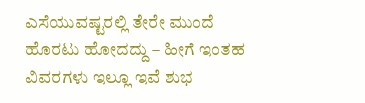ಎಸೆಯುವಷ್ಟರಲ್ಲಿ ತೇರೇ ಮುಂದೆ ಹೊರಟು ಹೋದದ್ದು – ಹೀಗೆ ಇಂತಹ ವಿವರಗಳು ಇಲ್ಲೂ ಇವೆ ಶುಭ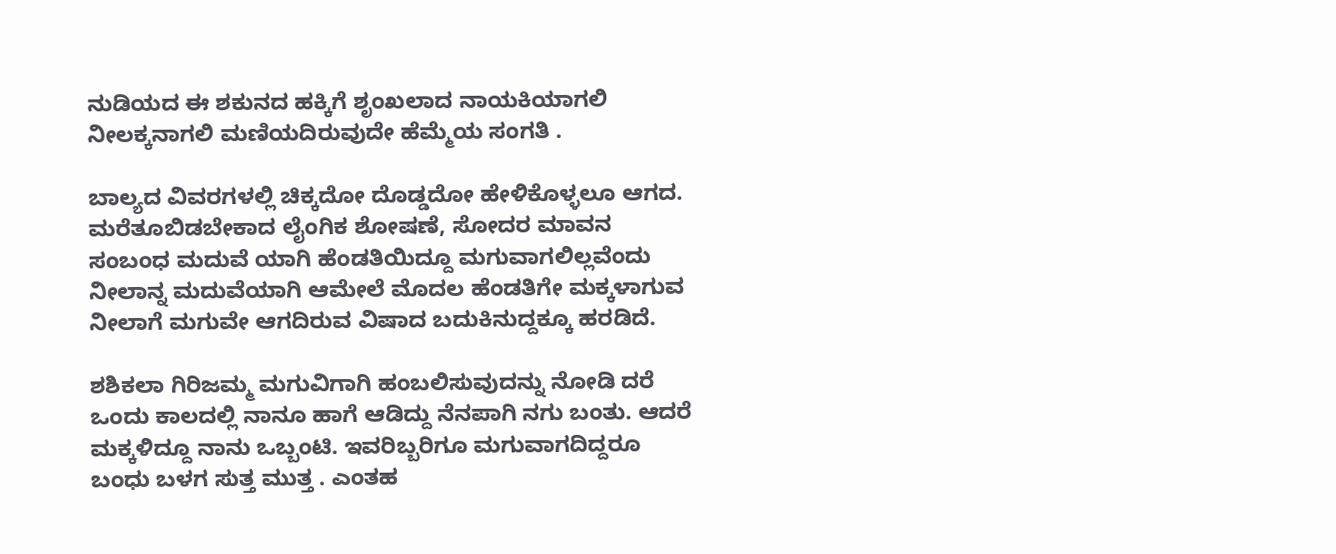ನುಡಿಯದ ಈ ಶಕುನದ ಹಕ್ಕಿಗೆ ಶೃಂಖಲಾದ ನಾಯಕಿಯಾಗಲಿ ನೀಲಕ್ಕನಾಗಲಿ ಮಣಿಯದಿರುವುದೇ ಹೆಮ್ಮೆಯ ಸಂಗತಿ .

ಬಾಲ್ಯದ ವಿವರಗಳಲ್ಲಿ ಚಿಕ್ಕದೋ ದೊಡ್ಡದೋ ಹೇಳಿಕೊಳ್ಳಲೂ ಆಗದ. ಮರೆತೂಬಿಡಬೇಕಾದ ಲೈಂಗಿಕ ಶೋಷಣೆ, ಸೋದರ ಮಾವನ ಸಂಬಂಧ ಮದುವೆ ಯಾಗಿ ಹೆಂಡತಿಯಿದ್ದೂ ಮಗುವಾಗಲಿಲ್ಲವೆಂದು ನೀಲಾನ್ನ ಮದುವೆಯಾಗಿ ಆಮೇಲೆ ಮೊದಲ ಹೆಂಡತಿಗೇ ಮಕ್ಕಳಾಗುವ ನೀಲಾಗೆ ಮಗುವೇ ಆಗದಿರುವ ವಿಷಾದ ಬದುಕಿನುದ್ದಕ್ಕೂ ಹರಡಿದೆ.

ಶಶಿಕಲಾ ಗಿರಿಜಮ್ಮ ಮಗುವಿಗಾಗಿ ಹಂಬಲಿಸುವುದನ್ನು ನೋಡಿ ದರೆ ಒಂದು ಕಾಲದಲ್ಲಿ ನಾನೂ ಹಾಗೆ ಆಡಿದ್ದು ನೆನಪಾಗಿ ನಗು ಬಂತು. ಆದರೆ ಮಕ್ಕಳಿದ್ದೂ ನಾನು ಒಬ್ಬಂಟಿ. ಇವರಿಬ್ಬರಿಗೂ ಮಗುವಾಗದಿದ್ದರೂ ಬಂಧು ಬಳಗ ಸುತ್ತ ಮುತ್ತ . ಎಂತಹ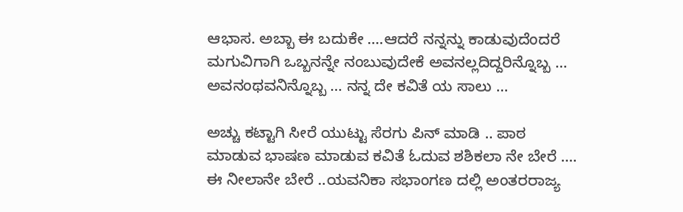ಆಭಾಸ. ಅಬ್ಬಾ ಈ ಬದುಕೇ ….ಆದರೆ ನನ್ನನ್ನು ಕಾಡುವುದೆಂದರೆ ಮಗುವಿಗಾಗಿ ಒಬ್ಬನನ್ನೇ ನಂಬುವುದೇಕೆ ಅವನಲ್ಲದಿದ್ದರಿನ್ನೊಬ್ಬ … ಅವನಂಥವನಿನ್ನೊಬ್ಬ … ನನ್ನ ದೇ ಕವಿತೆ ಯ ಸಾಲು …

ಅಚ್ಚು ಕಟ್ಟಾಗಿ ಸೀರೆ ಯುಟ್ಟು ಸೆರಗು ಪಿನ್ ಮಾಡಿ .. ಪಾಠ ಮಾಡುವ ಭಾಷಣ ಮಾಡುವ ಕವಿತೆ ಓದುವ ಶಶಿಕಲಾ ನೇ ಬೇರೆ …. ಈ ನೀಲಾನೇ ಬೇರೆ ..ಯವನಿಕಾ ಸಭಾಂಗಣ ದಲ್ಲಿ ಅಂತರರಾಜ್ಯ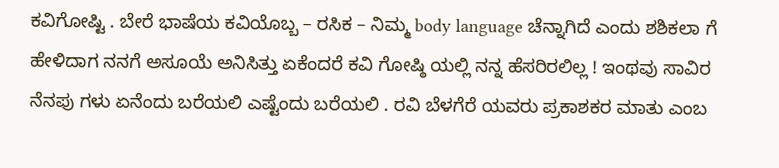ಕವಿಗೋಷ್ಟಿ . ಬೇರೆ ಭಾಷೆಯ ಕವಿಯೊಬ್ಬ – ರಸಿಕ – ನಿಮ್ಮ body language ಚೆನ್ನಾಗಿದೆ ಎಂದು ಶಶಿಕಲಾ ಗೆ ಹೇಳಿದಾಗ ನನಗೆ ಅಸೂಯೆ ಅನಿಸಿತ್ತು ಏಕೆಂದರೆ ಕವಿ ಗೋಷ್ಠಿ ಯಲ್ಲಿ ನನ್ನ ಹೆಸರಿರಲಿಲ್ಲ ! ಇಂಥವು ಸಾವಿರ ನೆನಪು ಗಳು ಏನೆಂದು ಬರೆಯಲಿ ಎಷ್ಟೆಂದು ಬರೆಯಲಿ . ರವಿ ಬೆಳಗೆರೆ ಯವರು ಪ್ರಕಾಶಕರ ಮಾತು ಎಂಬ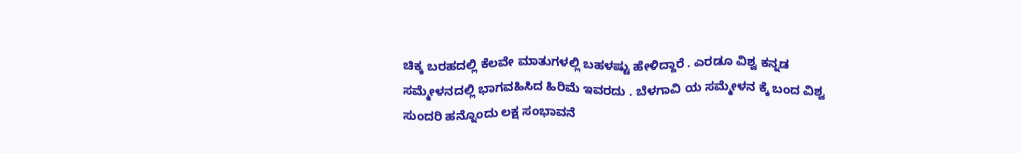ಚಿಕ್ಕ ಬರಹದಲ್ಲಿ ಕೆಲವೇ ಮಾತುಗಳಲ್ಲಿ ಬಹಳಷ್ಟು ಹೇಳಿದ್ದಾರೆ . ಎರಡೂ ವಿಶ್ವ ಕನ್ನಡ ಸಮ್ಮೇಳನದಲ್ಲಿ ಭಾಗವಹಿಸಿದ ಹಿರಿಮೆ ಇವರದು . ಬೆಳಗಾವಿ ಯ ಸಮ್ಮೇಳನ ಕ್ಕೆ ಬಂದ ವಿಶ್ವ ಸುಂದರಿ ಹನ್ನೊಂದು ಲಕ್ಷ ಸಂಭಾವನೆ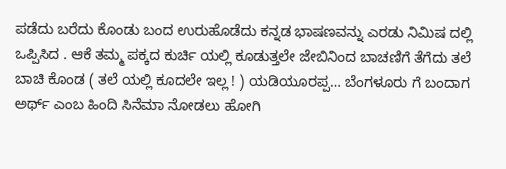ಪಡೆದು ಬರೆದು ಕೊಂಡು ಬಂದ ಉರುಹೊಡೆದು ಕನ್ನಡ ಭಾಷಣವನ್ನು ಎರಡು ನಿಮಿಷ ದಲ್ಲಿ ಒಪ್ಪಿಸಿದ . ಆಕೆ ತಮ್ಮ ಪಕ್ಕದ ಕುರ್ಚಿ ಯಲ್ಲಿ ಕೂಡುತ್ತಲೇ ಜೇಬಿನಿಂದ ಬಾಚಣಿಗೆ ತೆಗೆದು ತಲೆ ಬಾಚಿ ಕೊಂಡ ( ತಲೆ ಯಲ್ಲಿ ಕೂದಲೇ ಇಲ್ಲ ! ) ಯಡಿಯೂರಪ್ಪ… ಬೆಂಗಳೂರು ಗೆ ಬಂದಾಗ ಅರ್ಥ್ ಎಂಬ ಹಿಂದಿ ಸಿನೆಮಾ ನೋಡಲು ಹೋಗಿ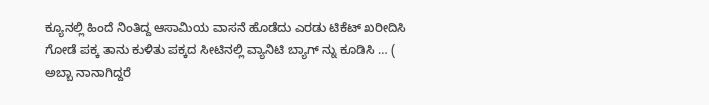ಕ್ಯೂನಲ್ಲಿ ಹಿಂದೆ ನಿಂತಿದ್ದ ಆಸಾಮಿಯ ವಾಸನೆ ಹೊಡೆದು ಎರಡು ಟಿಕೆಟ್ ಖರೀದಿಸಿ ಗೋಡೆ ಪಕ್ಕ ತಾನು ಕುಳಿತು ಪಕ್ಕದ ಸೀಟಿನಲ್ಲಿ ವ್ಯಾನಿಟಿ ಬ್ಯಾಗ್ ನ್ನು ಕೂಡಿಸಿ … ( ಅಬ್ಬಾ ನಾನಾಗಿದ್ದರೆ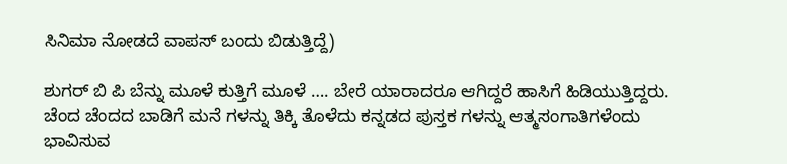ಸಿನಿಮಾ ನೋಡದೆ ವಾಪಸ್ ಬಂದು ಬಿಡುತ್ತಿದ್ದೆ)

ಶುಗರ್ ಬಿ ಪಿ ಬೆನ್ನು ಮೂಳೆ ಕುತ್ತಿಗೆ ಮೂಳೆ …. ಬೇರೆ ಯಾರಾದರೂ ಆಗಿದ್ದರೆ ಹಾಸಿಗೆ ಹಿಡಿಯುತ್ತಿದ್ದರು. ಚೆಂದ ಚೆಂದದ ಬಾಡಿಗೆ ಮನೆ ಗಳನ್ನು ತಿಕ್ಕಿ ತೊಳೆದು ಕನ್ನಡದ ಪುಸ್ತಕ ಗಳನ್ನು ಆತ್ಮಸಂಗಾತಿಗಳೆಂದು ಭಾವಿಸುವ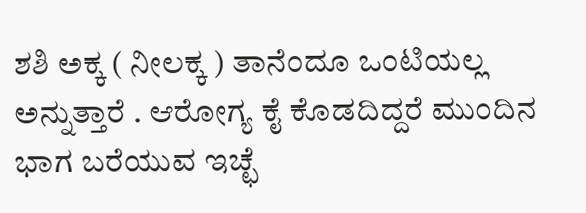ಶಶಿ ಅಕ್ಕ ( ನೀಲಕ್ಕ ) ತಾನೆಂದೂ ಒಂಟಿಯಲ್ಲ ಅನ್ನುತ್ತಾರೆ . ಆರೋಗ್ಯ ಕೈ ಕೊಡದಿದ್ದರೆ ಮುಂದಿನ ಭಾಗ ಬರೆಯುವ ಇಚ್ಛೆ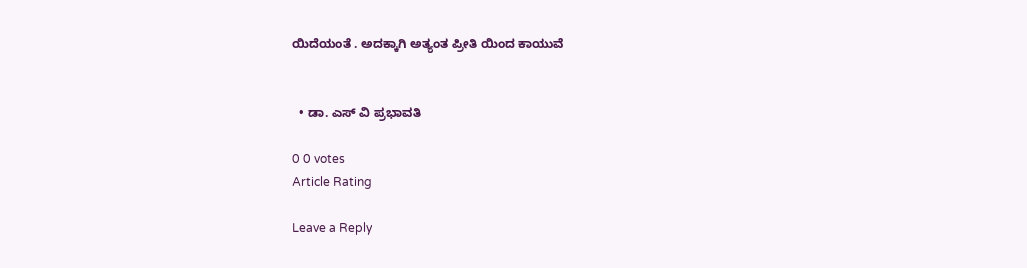ಯಿದೆಯಂತೆ . ಅದಕ್ಕಾಗಿ ಅತ್ಯಂತ ಪ್ರೀತಿ ಯಿಂದ ಕಾಯುವೆ


  • ಡಾ. ಎಸ್ ವಿ ಪ್ರಭಾವತಿ

0 0 votes
Article Rating

Leave a Reply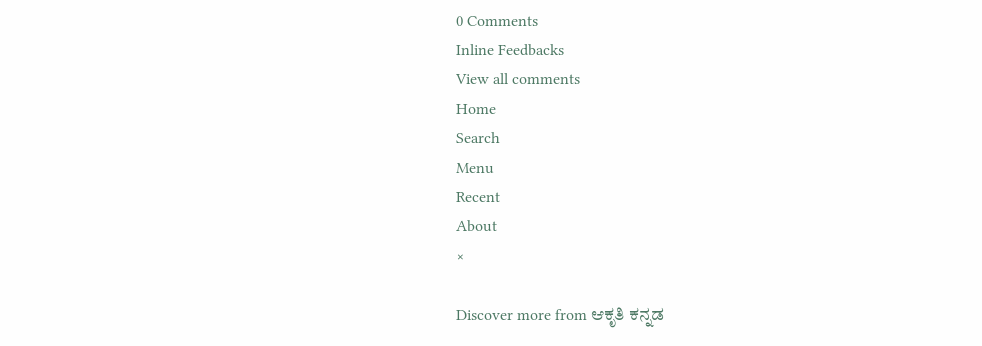0 Comments
Inline Feedbacks
View all comments
Home
Search
Menu
Recent
About
×

Discover more from ಆಕೃತಿ ಕನ್ನಡ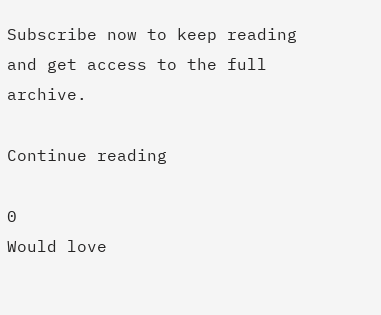Subscribe now to keep reading and get access to the full archive.

Continue reading

0
Would love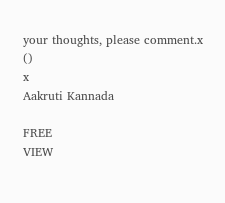your thoughts, please comment.x
()
x
Aakruti Kannada

FREE
VIEW